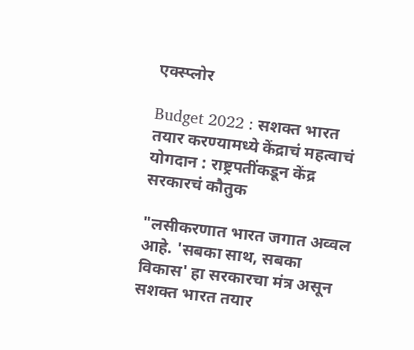एक्स्प्लोर

Budget 2022 : सशक्त भारत तयार करण्यामध्ये केंद्राचं महत्वाचं योगदान : राष्ट्रपतींकडून केंद्र सरकारचं कौतुक

"लसीकरणात भारत जगात अव्वल आहे. 'सबका साथ, सबका विकास' हा सरकारचा मंत्र असून सशक्त भारत तयार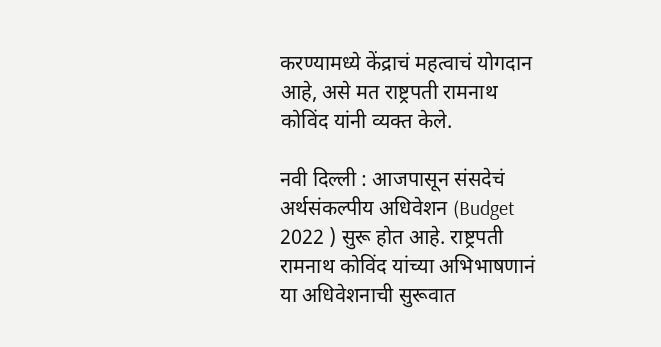करण्यामध्ये केंद्राचं महत्वाचं योगदान आहे, असे मत राष्ट्रपती रामनाथ कोविंद यांनी व्यक्त केले.

नवी दिल्ली : आजपासून संसदेचं अर्थसंकल्पीय अधिवेशन (Budget 2022 ) सुरू होत आहे. राष्ट्रपती रामनाथ कोविंद यांच्या अभिभाषणानं या अधिवेशनाची सुरूवात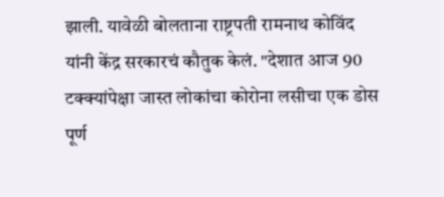झाली. यावेळी बोलताना राष्ट्रपती रामनाथ कोविंद यांनी केंद्र सरकारचं कौतुक केलं. "देशात आज 90 टक्क्यांपेक्षा जास्त लोकांचा कोरोना लसीचा एक डोस पूर्ण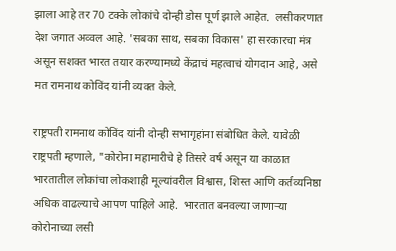झाला आहे तर 70 टक्के लोकांचे दोन्ही डोस पूर्ण झाले आहेत.  लसीकरणात देश जगात अव्वल आहे. 'सबका साथ, सबका विकास' हा सरकारचा मंत्र असून सशक्त भारत तयार करण्यामध्ये केंद्राचं महत्वाचं योगदान आहे, असे मत रामनाथ कोविंद यांनी व्यक्त केले.

राष्ट्रपती रामनाथ कोविंद यांनी दोन्ही सभागृहांना संबोधित केले. यावेळी राष्ट्रपती म्हणाले, "कोरोना महामारीचे हे तिसरे वर्ष असून या काळात भारतातील लोकांचा लोकशाही मूल्यांवरील विश्वास, शिस्त आणि कर्तव्यनिष्ठा अधिक वाढल्याचे आपण पाहिले आहे.  भारतात बनवल्या जाणाऱ्या कोरोनाच्या लसी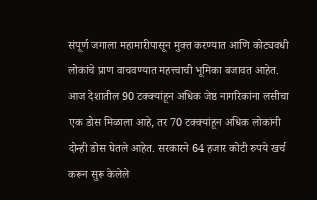संपूर्ण जगाला महामारीपासून मुक्त करण्यात आणि कोट्यवधी लोकांचे प्राण वाचवण्यात महत्त्वाची भूमिका बजावत आहेत. आज देशातील 90 टक्क्यांहून अधिक जेष्ठ नागरिकांना लसीचा एक डोस मिळाला आहे, तर 70 टक्क्यांहून अधिक लोकांनी दोन्ही डोस घेतले आहेत. सरकारने 64 हजार कोटी रुपये खर्च करून सुरू केलेले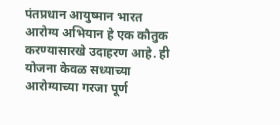पंतप्रधान आयुष्मान भारत आरोग्य अभियान हे एक कौतुक करण्यासारखे उदाहरण आहे. ही योजना केवळ सध्याच्या आरोग्याच्या गरजा पूर्ण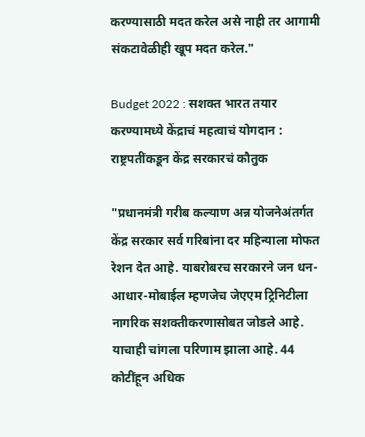करण्यासाठी मदत करेल असे नाही तर आगामी संकटावेळीही खूप मदत करेल."

Budget 2022 : सशक्त भारत तयार करण्यामध्ये केंद्राचं महत्वाचं योगदान : राष्ट्रपतींकडून केंद्र सरकारचं कौतुक

"प्रधानमंत्री गरीब कल्याण अन्न योजनेअंतर्गत केंद्र सरकार सर्व गरिबांना दर महिन्याला मोफत रेशन देत आहे. याबरोबरच सरकारने जन धन-आधार-मोबाईल म्हणजेच जेएएम ट्रिनिटीला नागरिक सशक्तीकरणासोबत जोडले आहे. याचाही चांगला परिणाम झाला आहे. 44 कोटींहून अधिक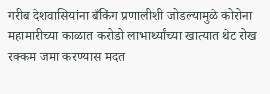गरीब देशवासियांना बँकिंग प्रणालीशी जोडल्यामुळे कोरोना महामारीच्या काळात करोडो लाभार्थ्यांच्या खात्यात थेट रोख रक्कम जमा करण्यास मदत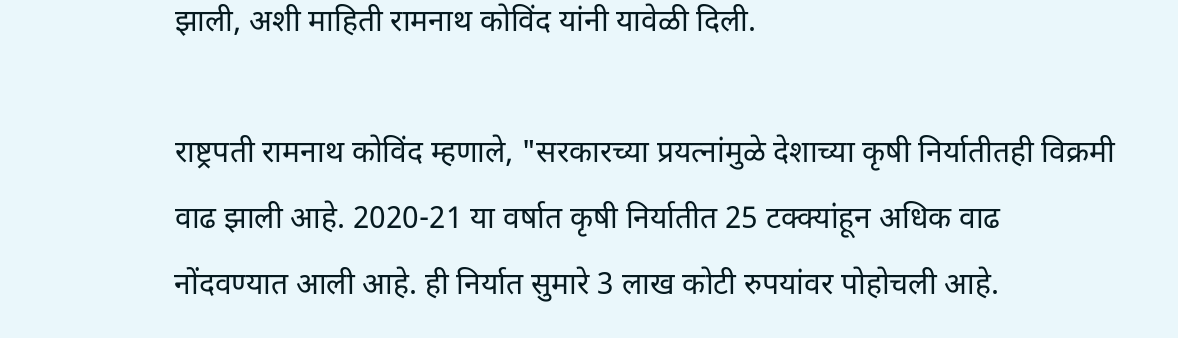झाली, अशी माहिती रामनाथ कोविंद यांनी यावेळी दिली.

राष्ट्रपती रामनाथ कोविंद म्हणाले, "सरकारच्या प्रयत्नांमुळे देशाच्या कृषी निर्यातीतही विक्रमी वाढ झाली आहे. 2020-21 या वर्षात कृषी निर्यातीत 25 टक्क्यांहून अधिक वाढ नोंदवण्यात आली आहे. ही निर्यात सुमारे 3 लाख कोटी रुपयांवर पोहोचली आहे.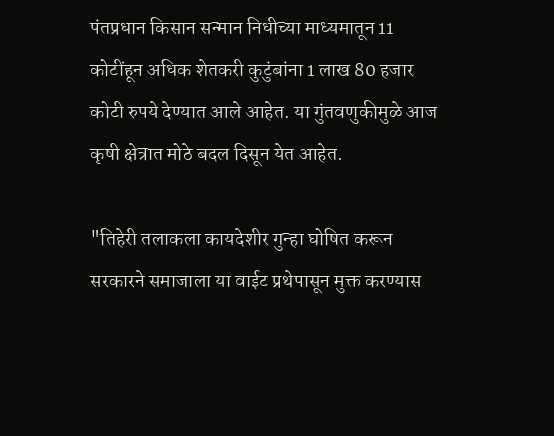पंतप्रधान किसान सन्मान निधीच्या माध्यमातून 11 कोटींहून अधिक शेतकरी कुटुंबांना 1 लाख 80 हजार कोटी रुपये देण्यात आले आहेत. या गुंतवणुकीमुळे आज कृषी क्षेत्रात मोठे बदल दिसून येत आहेत.

"तिहेरी तलाकला कायदेशीर गुन्हा घोषित करून सरकारने समाजाला या वाईट प्रथेपासून मुक्त करण्यास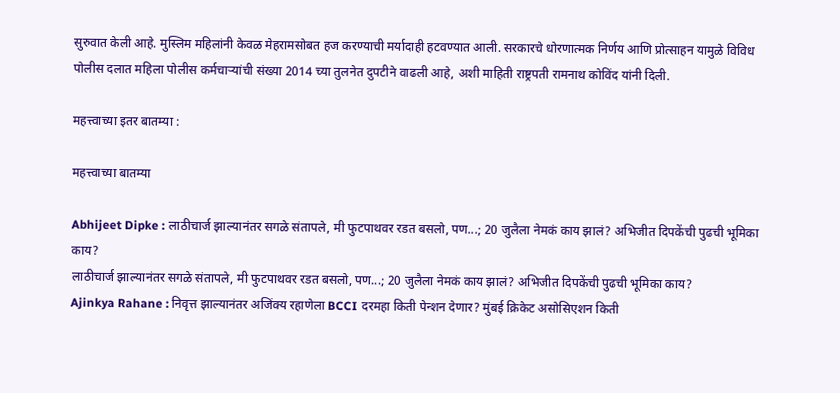सुरुवात केली आहे. मुस्लिम महिलांनी केवळ मेहरामसोबत हज करण्याची मर्यादाही हटवण्यात आली. सरकारचे धोरणात्मक निर्णय आणि प्रोत्साहन यामुळे विविध पोलीस दलात महिला पोलीस कर्मचाऱ्यांची संख्या 2014 च्या तुलनेत दुपटीने वाढली आहे, अशी माहिती राष्ट्रपती रामनाथ कोविंद यांनी दिली.

महत्त्वाच्या इतर बातम्या :

महत्त्वाच्या बातम्या

Abhijeet Dipke : लाठीचार्ज झाल्यानंतर सगळे संतापले, मी फुटपाथवर रडत बसलो, पण...; 20 जुलैला नेमकं काय झालं? अभिजीत दिपकेंची पुढची भूमिका काय?
लाठीचार्ज झाल्यानंतर सगळे संतापले, मी फुटपाथवर रडत बसलो, पण...; 20 जुलैला नेमकं काय झालं? अभिजीत दिपकेंची पुढची भूमिका काय?
Ajinkya Rahane : निवृत्त झाल्यानंतर अजिंक्य रहाणेला BCCI दरमहा किती पेन्शन देणार? मुंबई क्रिकेट असोसिएशन किती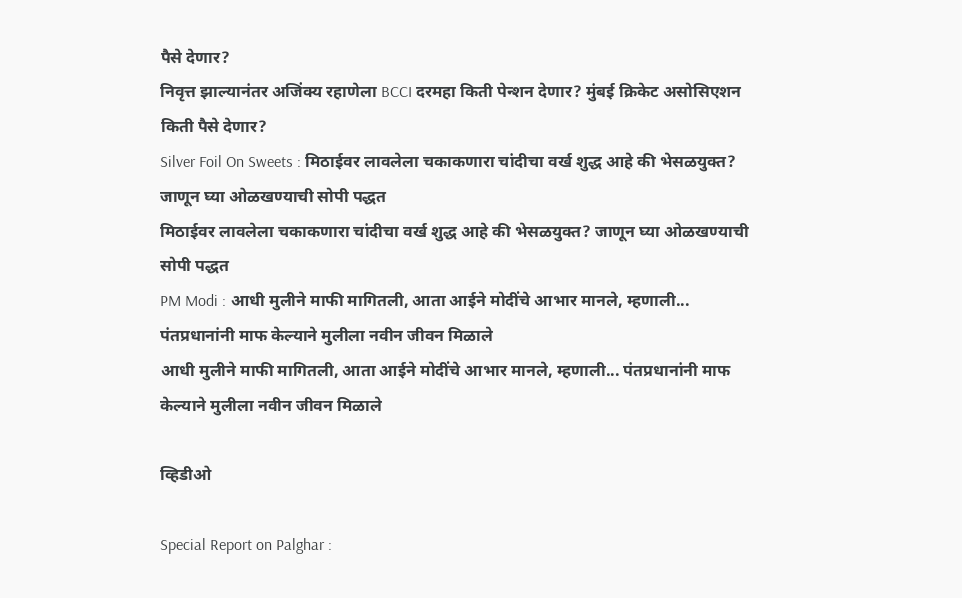पैसे देणार?
निवृत्त झाल्यानंतर अजिंक्य रहाणेला BCCI दरमहा किती पेन्शन देणार? मुंबई क्रिकेट असोसिएशन किती पैसे देणार?
Silver Foil On Sweets : मिठाईवर लावलेला चकाकणारा चांदीचा वर्ख शुद्ध आहे की भेसळयुक्त? जाणून घ्या ओळखण्याची सोपी पद्धत
मिठाईवर लावलेला चकाकणारा चांदीचा वर्ख शुद्ध आहे की भेसळयुक्त? जाणून घ्या ओळखण्याची सोपी पद्धत
PM Modi : आधी मुलीने माफी मागितली, आता आईने मोदींचे आभार मानले, म्हणाली... पंतप्रधानांनी माफ केल्याने मुलीला नवीन जीवन मिळाले
आधी मुलीने माफी मागितली, आता आईने मोदींचे आभार मानले, म्हणाली... पंतप्रधानांनी माफ केल्याने मुलीला नवीन जीवन मिळाले

व्हिडीओ

Special Report on Palghar :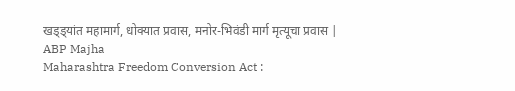खड्ड्यांत महामार्ग, धोक्यात प्रवास, मनोर-भिवंडी मार्ग मृत्यूचा प्रवास | ABP Majha
Maharashtra Freedom Conversion Act :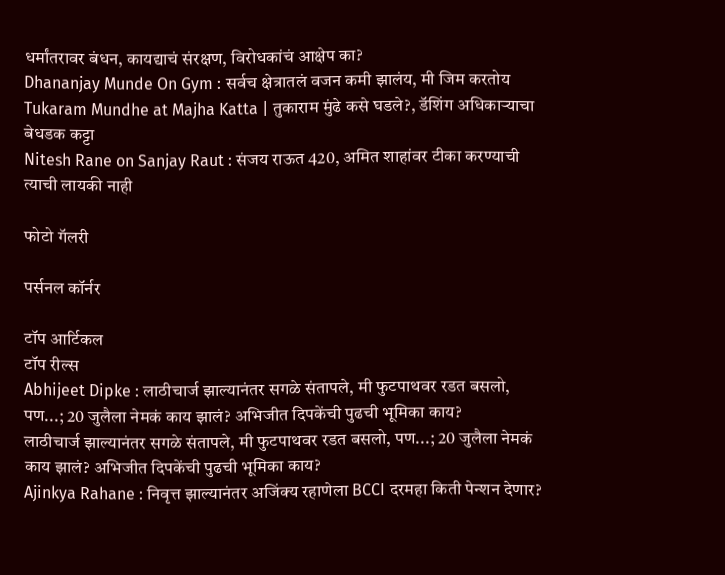धर्मांतरावर बंधन, कायद्याचं संरक्षण, विरोधकांचं आक्षेप का?
Dhananjay Munde On Gym : सर्वच क्षेत्रातलं वजन कमी झालंय, मी जिम करतोय
Tukaram Mundhe at Majha Katta | तुकाराम मुंढे कसे घडले?, डॅशिंग अधिकाऱ्याचा बेधडक कट्टा
Nitesh Rane on Sanjay Raut : संजय राऊत 420, अमित शाहांवर टीका करण्याची त्याची लायकी नाही

फोटो गॅलरी

पर्सनल कॉर्नर

टॉप आर्टिकल
टॉप रील्स
Abhijeet Dipke : लाठीचार्ज झाल्यानंतर सगळे संतापले, मी फुटपाथवर रडत बसलो, पण...; 20 जुलैला नेमकं काय झालं? अभिजीत दिपकेंची पुढची भूमिका काय?
लाठीचार्ज झाल्यानंतर सगळे संतापले, मी फुटपाथवर रडत बसलो, पण...; 20 जुलैला नेमकं काय झालं? अभिजीत दिपकेंची पुढची भूमिका काय?
Ajinkya Rahane : निवृत्त झाल्यानंतर अजिंक्य रहाणेला BCCI दरमहा किती पेन्शन देणार?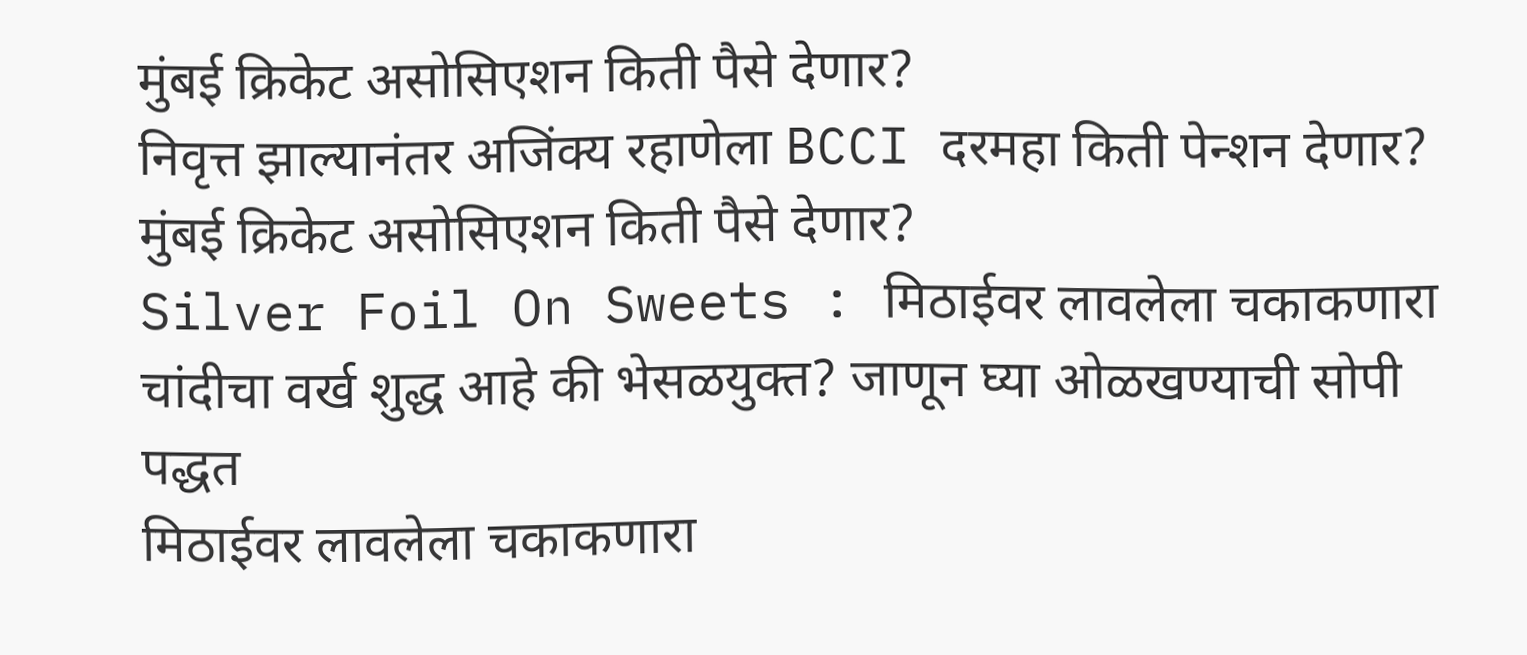मुंबई क्रिकेट असोसिएशन किती पैसे देणार?
निवृत्त झाल्यानंतर अजिंक्य रहाणेला BCCI दरमहा किती पेन्शन देणार? मुंबई क्रिकेट असोसिएशन किती पैसे देणार?
Silver Foil On Sweets : मिठाईवर लावलेला चकाकणारा चांदीचा वर्ख शुद्ध आहे की भेसळयुक्त? जाणून घ्या ओळखण्याची सोपी पद्धत
मिठाईवर लावलेला चकाकणारा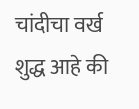चांदीचा वर्ख शुद्ध आहे की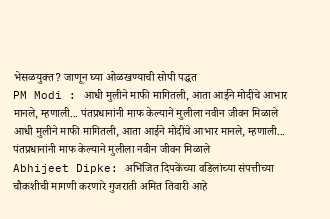भेसळयुक्त? जाणून घ्या ओळखण्याची सोपी पद्धत
PM Modi : आधी मुलीने माफी मागितली, आता आईने मोदींचे आभार मानले, म्हणाली... पंतप्रधानांनी माफ केल्याने मुलीला नवीन जीवन मिळाले
आधी मुलीने माफी मागितली, आता आईने मोदींचे आभार मानले, म्हणाली... पंतप्रधानांनी माफ केल्याने मुलीला नवीन जीवन मिळाले
Abhijeet Dipke: अभिजित दिपकेंच्या वडिलांच्या संपत्तीच्या चौकशीची मागणी करणारे गुजराती अमित तिवारी आहे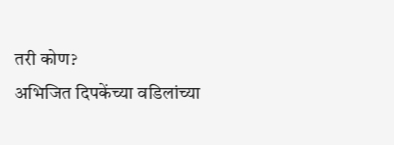तरी कोण?
अभिजित दिपकेंच्या वडिलांच्या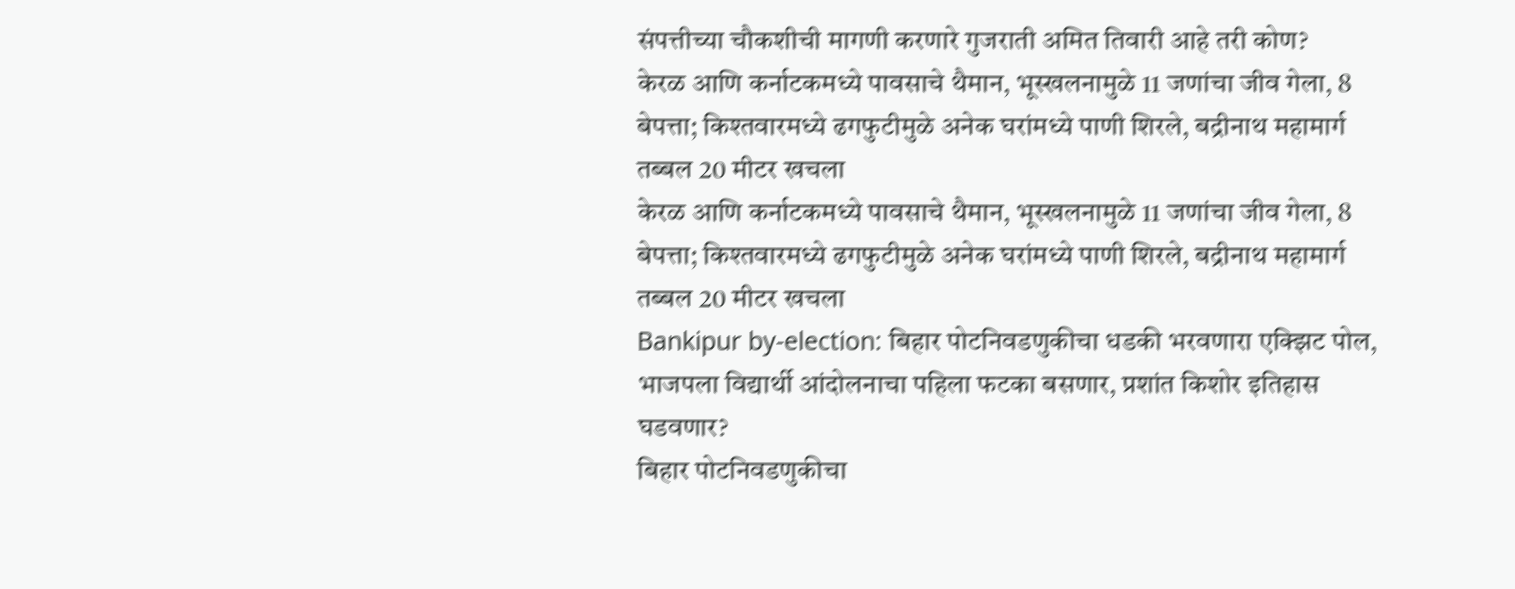संपत्तीच्या चौकशीची मागणी करणारे गुजराती अमित तिवारी आहे तरी कोण?
केरळ आणि कर्नाटकमध्ये पावसाचे थैमान, भूस्खलनामुळे 11 जणांचा जीव गेला, 8 बेपत्ता; किश्तवारमध्ये ढगफुटीमुळे अनेक घरांमध्ये पाणी शिरले, बद्रीनाथ महामार्ग तब्बल 20 मीटर खचला
केरळ आणि कर्नाटकमध्ये पावसाचे थैमान, भूस्खलनामुळे 11 जणांचा जीव गेला, 8 बेपत्ता; किश्तवारमध्ये ढगफुटीमुळे अनेक घरांमध्ये पाणी शिरले, बद्रीनाथ महामार्ग तब्बल 20 मीटर खचला
Bankipur by-election: बिहार पोटनिवडणुकीचा धडकी भरवणारा एक्झिट पोल, भाजपला विद्यार्थी आंदोलनाचा पहिला फटका बसणार, प्रशांत किशोर इतिहास घडवणार?
बिहार पोटनिवडणुकीचा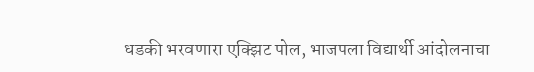धडकी भरवणारा एक्झिट पोल, भाजपला विद्यार्थी आंदोलनाचा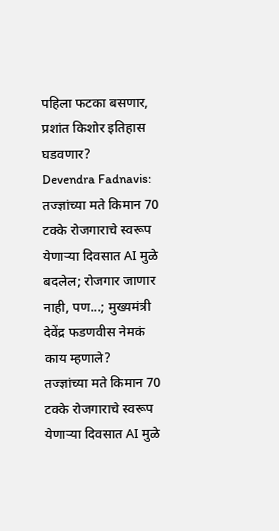पहिला फटका बसणार, प्रशांत किशोर इतिहास घडवणार?
Devendra Fadnavis: तज्ज्ञांच्या मते किमान 70 टक्के रोजगाराचे स्वरूप येणाऱ्या दिवसात AI मुळे बदलेल; रोजगार जाणार नाही, पण...; मुख्यमंत्री देवेंद्र फडणवीस नेमकं काय म्हणाले?
तज्ज्ञांच्या मते किमान 70 टक्के रोजगाराचे स्वरूप येणाऱ्या दिवसात AI मुळे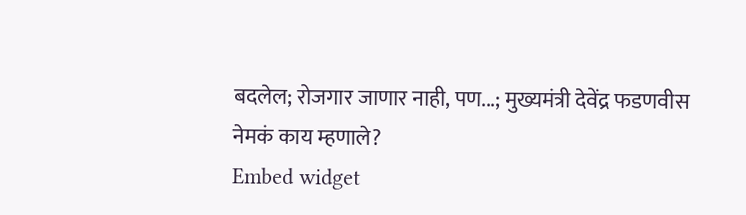बदलेल; रोजगार जाणार नाही, पण...; मुख्यमंत्री देवेंद्र फडणवीस नेमकं काय म्हणाले?
Embed widget